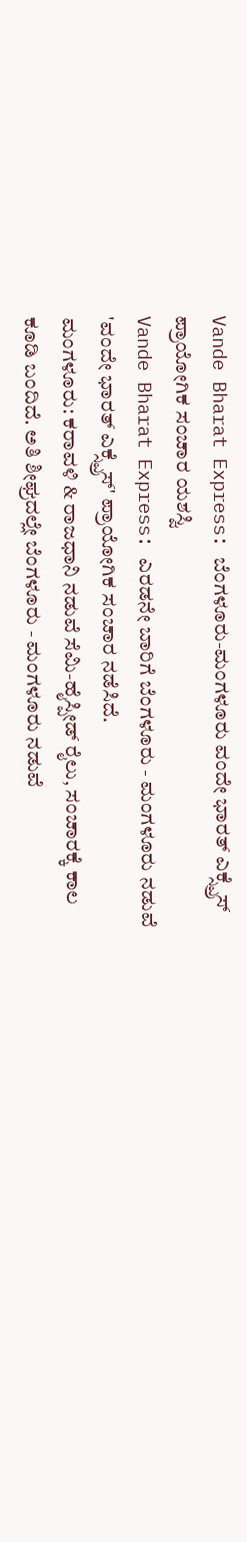Vande Bharat Express: ಬೆಂಗಳೂರು-ಮಂಗಳೂರು ವಂದೇ ಭಾರತ್ ಎಕ್ಸ್ಪ್ರೆಸ್ ಪ್ರಾಯೋಗಿಕ ಸಂಚಾರ ಯಶಸ್ವಿ
Vande Bharat Express: ಎರಡನೇ ಬಾರಿಗೆ ಬೆಂಗಳೂರು - ಮಂಗಳೂರು ನಡುವೆ 'ವಂದೇ ಭಾರತ್ ಎಕ್ಸ್ಪ್ರೆಸ್' ಪ್ರಾಯೋಗಿಕ ಸಂಚಾರ ನಡೆಸಿದೆ.
ಮಂಗಳೂರು: ಕರಾವಳಿ & ರಾಜಧಾನಿ ನಡುವೆ ಸೆಮಿ-ಹೈಸ್ಪೀಡ್ ರೈಲು, ಸಂಚಾರಕ್ಕೆ ಕಾಲ ಕೂಡಿ ಬಂದಿದೆ. ಅತಿ ಶೀಘ್ರದಲ್ಲೇ ಬೆಂಗಳೂರು - ಮಂಗಳೂರು ನಡುವೆ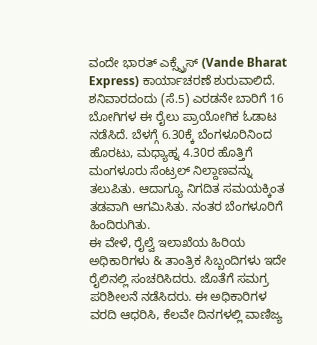ವಂದೇ ಭಾರತ್ ಎಕ್ಸ್ಪ್ರೆಸ್ (Vande Bharat Express) ಕಾರ್ಯಾಚರಣೆ ಶುರುವಾಲಿದೆ.
ಶನಿವಾರದಂದು (ಸೆ.5) ಎರಡನೇ ಬಾರಿಗೆ 16 ಬೋಗಿಗಳ ಈ ರೈಲು ಪ್ರಾಯೋಗಿಕ ಓಡಾಟ ನಡೆಸಿದೆ. ಬೆಳಗ್ಗೆ 6.30ಕ್ಕೆ ಬೆಂಗಳೂರಿನಿಂದ ಹೊರಟು, ಮಧ್ಯಾಹ್ನ 4.30ರ ಹೊತ್ತಿಗೆ ಮಂಗಳೂರು ಸೆಂಟ್ರಲ್ ನಿಲ್ದಾಣವನ್ನು ತಲುಪಿತು. ಆದಾಗ್ಯೂ ನಿಗದಿತ ಸಮಯಕ್ಕಿಂತ ತಡವಾಗಿ ಆಗಮಿಸಿತು. ನಂತರ ಬೆಂಗಳೂರಿಗೆ ಹಿಂದಿರುಗಿತು.
ಈ ವೇಳೆ, ರೈಲ್ವೆ ಇಲಾಖೆಯ ಹಿರಿಯ ಅಧಿಕಾರಿಗಳು & ತಾಂತ್ರಿಕ ಸಿಬ್ಬಂದಿಗಳು ಇದೇ ರೈಲಿನಲ್ಲಿ ಸಂಚರಿಸಿದರು. ಜೊತೆಗೆ ಸಮಗ್ರ ಪರಿಶೀಲನೆ ನಡೆಸಿದರು. ಈ ಅಧಿಕಾರಿಗಳ ವರದಿ ಆಧರಿಸಿ, ಕೆಲವೇ ದಿನಗಳಲ್ಲಿ ವಾಣಿಜ್ಯ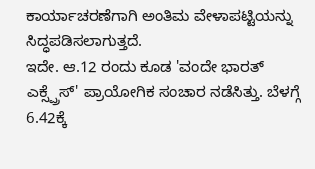ಕಾರ್ಯಾಚರಣೆಗಾಗಿ ಅಂತಿಮ ವೇಳಾಪಟ್ಟಿಯನ್ನು ಸಿದ್ಧಪಡಿಸಲಾಗುತ್ತದೆ.
ಇದೇ. ಆ.12 ರಂದು ಕೂಡ 'ವಂದೇ ಭಾರತ್ ಎಕ್ಸ್ಪ್ರೆಸ್' ಪ್ರಾಯೋಗಿಕ ಸಂಚಾರ ನಡೆಸಿತ್ತು. ಬೆಳಗ್ಗೆ 6.42ಕ್ಕೆ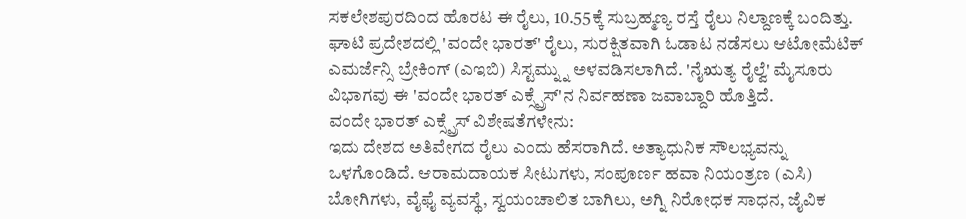ಸಕಲೇಶಪುರದಿಂದ ಹೊರಟ ಈ ರೈಲು, 10.55ಕ್ಕೆ ಸುಬ್ರಹ್ಮಣ್ಯ ರಸ್ತೆ ರೈಲು ನಿಲ್ದಾಣಕ್ಕೆ ಬಂದಿತ್ತು.
ಘಾಟಿ ಪ್ರದೇಶದಲ್ಲಿ 'ವಂದೇ ಭಾರತ್' ರೈಲು, ಸುರಕ್ಷಿತವಾಗಿ ಓಡಾಟ ನಡೆಸಲು ಆಟೋಮೆಟಿಕ್ ಎಮರ್ಜೆನ್ಸಿ ಬ್ರೇಕಿಂಗ್ (ಎಇಬಿ) ಸಿಸ್ಟಮ್ನ್ನು ಅಳವಡಿಸಲಾಗಿದೆ. 'ನೈಋತ್ಯ ರೈಲ್ವೆ' ಮೈಸೂರು ವಿಭಾಗವು ಈ 'ವಂದೇ ಭಾರತ್ ಎಕ್ಸ್ಪ್ರೆಸ್'ನ ನಿರ್ವಹಣಾ ಜವಾಬ್ದಾರಿ ಹೊತ್ತಿದೆ.
ವಂದೇ ಭಾರತ್ ಎಕ್ಸ್ಪ್ರೆಸ್ ವಿಶೇಷತೆಗಳೇನು:
ಇದು ದೇಶದ ಅತಿವೇಗದ ರೈಲು ಎಂದು ಹೆಸರಾಗಿದೆ. ಅತ್ಯಾಧುನಿಕ ಸೌಲಭ್ಯವನ್ನು ಒಳಗೊಂಡಿದೆ. ಆರಾಮದಾಯಕ ಸೀಟುಗಳು, ಸಂಪೂರ್ಣ ಹವಾ ನಿಯಂತ್ರಣ (ಎಸಿ) ಬೋಗಿಗಳು, ವೈಫೈ ವ್ಯವಸ್ಥೆ, ಸ್ವಯಂಚಾಲಿತ ಬಾಗಿಲು, ಅಗ್ನಿ ನಿರೋಧಕ ಸಾಧನ, ಜೈವಿಕ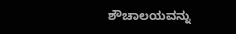ಶೌಚಾಲಯವನ್ನು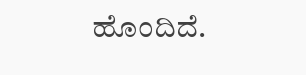ಹೊಂದಿದೆ.